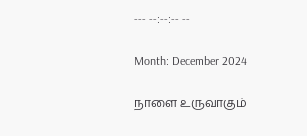--- --:--:-- --

Month: December 2024

நாளை உருவாகும்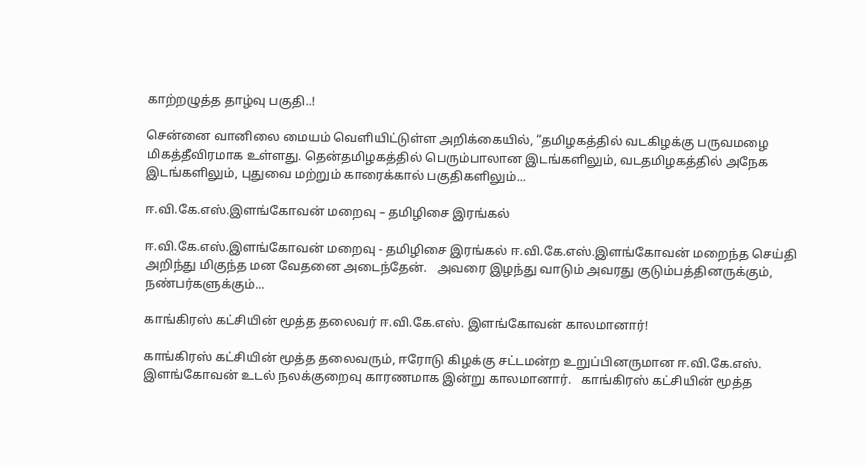காற்றழுத்த தாழ்வு பகுதி..!

சென்னை வானிலை மையம் வெளியிட்டுள்ள அறிக்கையில், “தமிழகத்தில் வடகிழக்கு பருவமழை மிகத்தீவிரமாக உள்ளது. தென்தமிழகத்தில் பெரும்பாலான இடங்களிலும், வடதமிழகத்தில் அநேக இடங்களிலும், புதுவை மற்றும் காரைக்கால் பகுதிகளிலும்...

ஈ.வி.கே.எஸ்.இளங்கோவன் மறைவு – தமிழிசை இரங்கல்

ஈ.வி.கே.எஸ்.இளங்கோவன் மறைவு - தமிழிசை இரங்கல் ஈ.வி.கே.எஸ்.இளங்கோவன் மறைந்த செய்தி அறிந்து மிகுந்த மன வேதனை அடைந்தேன்.   அவரை இழந்து வாடும் அவரது குடும்பத்தினருக்கும், நண்பர்களுக்கும்...

காங்கிரஸ் கட்சியின் மூத்த தலைவர் ஈ.வி.கே.எஸ். இளங்கோவன் காலமானார்!

காங்கிரஸ் கட்சியின் மூத்த தலைவரும், ஈரோடு கிழக்கு சட்டமன்ற உறுப்பினருமான ஈ.வி.கே.எஸ். இளங்கோவன் உடல் நலக்குறைவு காரணமாக இன்று காலமானார்.   காங்கிரஸ் கட்சியின் மூத்த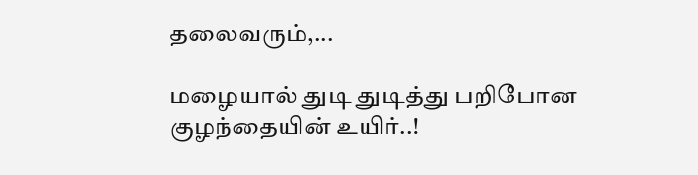தலைவரும்,...

மழையால் துடி துடித்து பறிபோன குழந்தையின் உயிர்..!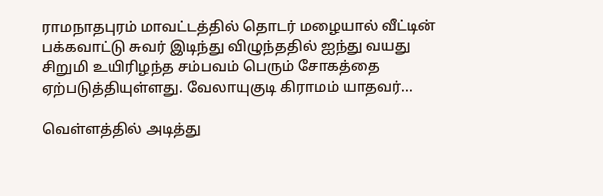ராமநாதபுரம் மாவட்டத்தில் தொடர் மழையால் வீட்டின் பக்கவாட்டு சுவர் இடிந்து விழுந்ததில் ஐந்து வயது சிறுமி உயிரிழந்த சம்பவம் பெரும் சோகத்தை ஏற்படுத்தியுள்ளது. வேலாயுகுடி கிராமம் யாதவர்...

வெள்ளத்தில் அடித்து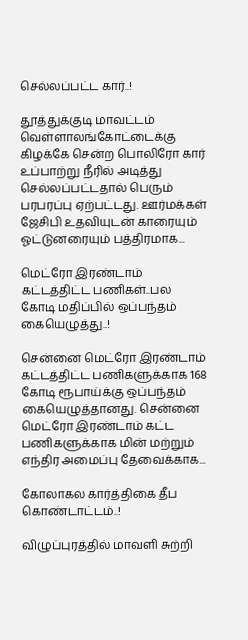செல்லப்பட்ட கார்..!

தூத்துக்குடி மாவட்டம் வெள்ளாலங்கோட்டைக்கு கிழக்கே சென்ற பொலிரோ கார் உப்பாற்று நீரில் அடித்து செல்லப்பட்டதால் பெரும் பரபரப்பு ஏற்பட்டது. ஊர்மக்கள் ஜேசிபி உதவியுடன் காரையும் ஓட்டுனரையும் பத்திரமாக...

மெட்ரோ இரண்டாம் கட்டத்திட்ட பணிகள்..பல கோடி மதிப்பில் ஒப்பந்தம் கையெழுத்து..!

சென்னை மெட்ரோ இரண்டாம் கட்டத்திட்ட பணிகளுக்காக 168 கோடி ரூபாய்க்கு ஒப்பந்தம் கையெழுத்தானது. சென்னை மெட்ரோ இரண்டாம் கட்ட பணிகளுக்காக மின் மற்றும் எந்திர அமைப்பு தேவைக்காக...

கோலாகல கார்த்திகை தீப கொண்டாட்டம்..!

விழுப்புரத்தில் மாவளி சுற்றி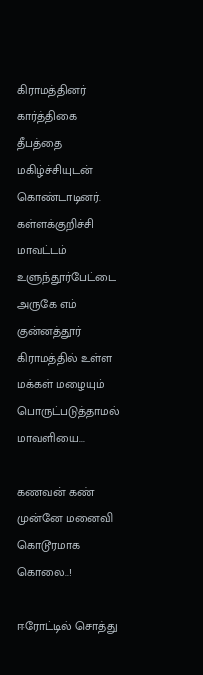கிராமத்தினர் கார்த்திகை தீபத்தை மகிழ்ச்சியுடன் கொண்டாடினர். கள்ளக்குறிச்சி மாவட்டம் உளுந்தூர்பேட்டை அருகே எம் குன்னத்தூர் கிராமத்தில் உள்ள மக்கள் மழையும் பொருட்படுத்தாமல் மாவளியை...

கணவன் கண் முன்னே மனைவி கொடூரமாக கொலை..!

ஈரோட்டில் சொத்து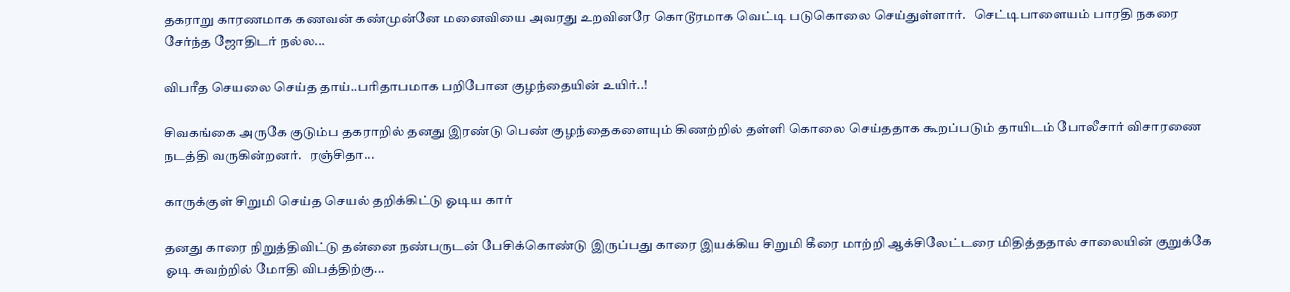தகராறு காரணமாக கணவன் கண்முன்னே மனைவியை அவரது உறவினரே கொடூரமாக வெட்டி படுகொலை செய்துள்ளார்.   செட்டிபாளையம் பாரதி நகரை சேர்ந்த ஜோதிடர் நல்ல...

விபரீத செயலை செய்த தாய்..பரிதாபமாக பறிபோன குழந்தையின் உயிர்..!

சிவகங்கை அருகே குடும்ப தகராறில் தனது இரண்டு பெண் குழந்தைகளையும் கிணற்றில் தள்ளி கொலை செய்ததாக கூறப்படும் தாயிடம் போலீசார் விசாரணை நடத்தி வருகின்றனர்.   ரஞ்சிதா...

காருக்குள் சிறுமி செய்த செயல் தறிக்கிட்டு ஓடிய கார்

தனது காரை நிறுத்திவிட்டு தன்னை நண்பருடன் பேசிக்கொண்டு இருப்பது காரை இயக்கிய சிறுமி கீரை மாற்றி ஆக்சிலேட்டரை மிதித்ததால் சாலையின் குறுக்கே ஓடி சுவற்றில் மோதி விபத்திற்கு...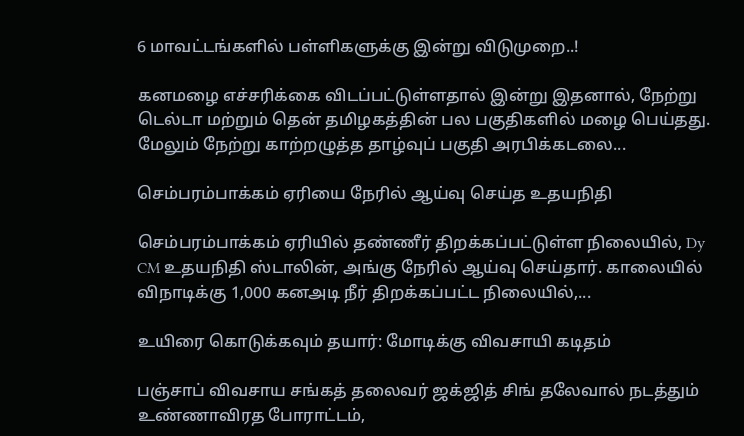6 மாவட்டங்களில் பள்ளிகளுக்கு இன்று விடுமுறை..!

கனமழை எச்சரிக்கை விடப்பட்டுள்ளதால் இன்று இதனால், நேற்று டெல்டா மற்றும் தென் தமிழகத்தின் பல பகுதிகளில் மழை பெய்தது. மேலும் நேற்று காற்றழுத்த தாழ்வுப் பகுதி அரபிக்கடலை...

செம்பரம்பாக்கம் ஏரியை நேரில் ஆய்வு செய்த உதயநிதி

செம்பரம்பாக்கம் ஏரியில் தண்ணீர் திறக்கப்பட்டுள்ள நிலையில், Dy CM உதயநிதி ஸ்டாலின், அங்கு நேரில் ஆய்வு செய்தார். காலையில் விநாடிக்கு 1,000 கனஅடி நீர் திறக்கப்பட்ட நிலையில்,...

உயிரை கொடுக்கவும் தயார்: மோடிக்கு விவசாயி கடிதம்

பஞ்சாப் விவசாய சங்கத் தலைவர் ஜக்ஜித் சிங் தலேவால் நடத்தும் உண்ணாவிரத போராட்டம்,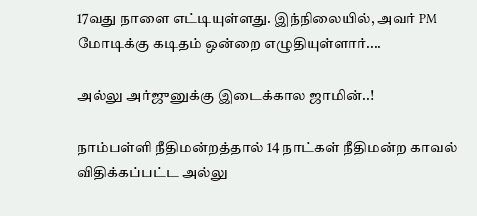17வது நாளை எட்டியுள்ளது. இந்நிலையில், அவர் PM மோடிக்கு கடிதம் ஒன்றை எழுதியுள்ளார்....

அல்லு அர்ஜுனுக்கு இடைக்கால ஜாமின்..!

நாம்பள்ளி நீதிமன்றத்தால் 14 நாட்கள் நீதிமன்ற காவல் விதிக்கப்பட்ட அல்லு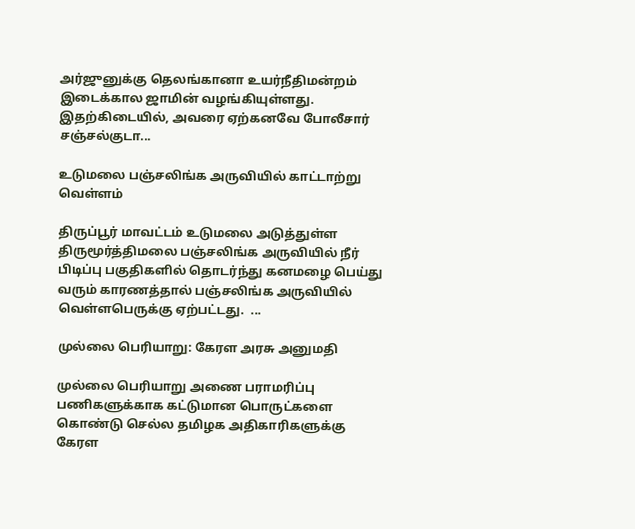அர்ஜுனுக்கு தெலங்கானா உயர்நீதிமன்றம் இடைக்கால ஜாமின் வழங்கியுள்ளது.   இதற்கிடையில், அவரை ஏற்கனவே போலீசார் சஞ்சல்குடா...

உடுமலை பஞ்சலிங்க அருவியில் காட்டாற்று வெள்ளம்

திருப்பூர் மாவட்டம் உடுமலை அடுத்துள்ள திருமூர்த்திமலை பஞ்சலிங்க அருவியில் நீர் பிடிப்பு பகுதிகளில் தொடர்ந்து கனமழை பெய்து வரும் காரணத்தால் பஞ்சலிங்க அருவியில் வெள்ளபெருக்கு ஏற்பட்டது.  ...

முல்லை பெரியாறு: கேரள அரசு அனுமதி

முல்லை பெரியாறு அணை பராமரிப்பு பணிகளுக்காக கட்டுமான பொருட்களை கொண்டு செல்ல தமிழக அதிகாரிகளுக்கு கேரள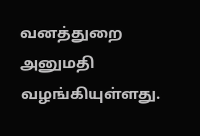வனத்துறை அனுமதி வழங்கியுள்ளது.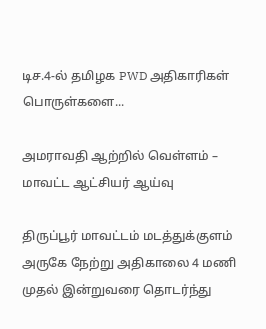டிச.4-ல் தமிழக PWD அதிகாரிகள் பொருள்களை...

அமராவதி ஆற்றில் வெள்ளம் – மாவட்ட ஆட்சியர் ஆய்வு

திருப்பூர் மாவட்டம் மடத்துக்குளம் அருகே நேற்று அதிகாலை 4 மணி முதல் இன்றுவரை தொடர்ந்து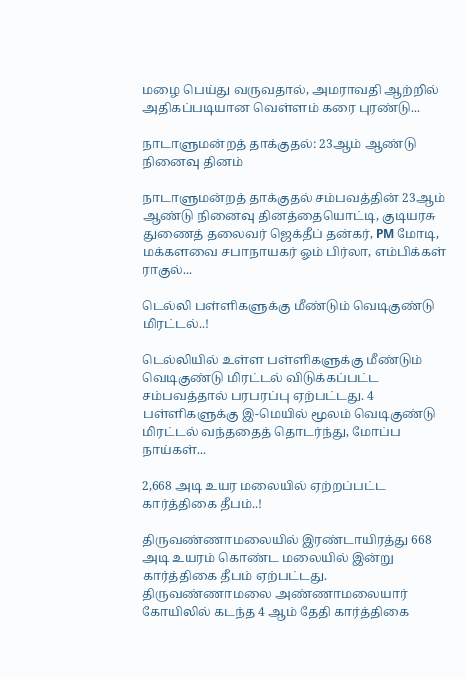மழை பெய்து வருவதால், அமராவதி ஆற்றில் அதிகப்படியான வெள்ளம் கரை புரண்டு...

நாடாளுமன்றத் தாக்குதல்: 23ஆம் ஆண்டு நினைவு தினம்

நாடாளுமன்றத் தாக்குதல் சம்பவத்தின் 23ஆம் ஆண்டு நினைவு தினத்தையொட்டி, குடியரசு துணைத் தலைவர் ஜெக்தீப் தன்கர், PM மோடி, மக்களவை சபாநாயகர் ஓம் பிர்லா, எம்பிக்கள் ராகுல்...

டெல்லி பள்ளிகளுக்கு மீண்டும் வெடிகுண்டு மிரட்டல்..!

டெல்லியில் உள்ள பள்ளிகளுக்கு மீண்டும் வெடிகுண்டு மிரட்டல் விடுக்கப்பட்ட சம்பவத்தால் பரபரப்பு ஏற்பட்டது. 4 பள்ளிகளுக்கு இ-மெயில் மூலம் வெடிகுண்டு மிரட்டல் வந்ததைத் தொடர்ந்து, மோப்ப நாய்கள்...

2,668 அடி உயர மலையில் ஏற்றப்பட்ட கார்த்திகை தீபம்..!

திருவண்ணாமலையில் இரண்டாயிரத்து 668 அடி உயரம் கொண்ட மலையில் இன்று கார்த்திகை தீபம் ஏற்பட்டது. திருவண்ணாமலை அண்ணாமலையார் கோயிலில் கடந்த 4 ஆம் தேதி கார்த்திகை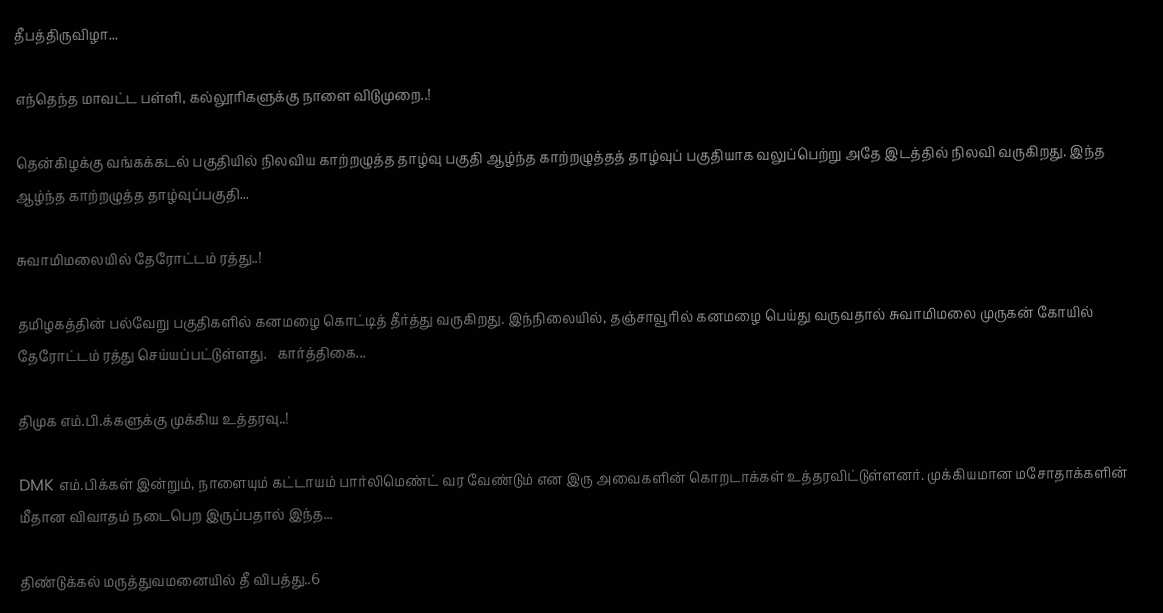தீபத்திருவிழா...

எந்தெந்த மாவட்ட பள்ளி, கல்லூரிகளுக்கு நாளை விடுமுறை..!

தென்கிழக்கு வங்கக்கடல் பகுதியில் நிலவிய காற்றழுத்த தாழ்வு பகுதி ஆழ்ந்த காற்றழுத்தத் தாழ்வுப் பகுதியாக வலுப்பெற்று அதே இடத்தில் நிலவி வருகிறது. இந்த ஆழ்ந்த காற்றழுத்த தாழ்வுப்பகுதி...

சுவாமிமலையில் தேரோட்டம் ரத்து..!

தமிழகத்தின் பல்வேறு பகுதிகளில் கனமழை கொட்டித் தீர்த்து வருகிறது. இந்நிலையில், தஞ்சாவூரில் கனமழை பெய்து வருவதால் சுவாமிமலை முருகன் கோயில் தேரோட்டம் ரத்து செய்யப்பட்டுள்ளது.   கார்த்திகை...

திமுக எம்.பி.க்களுக்கு முக்கிய உத்தரவு..!

DMK எம்.பிக்கள் இன்றும், நாளையும் கட்டாயம் பார்லிமெண்ட் வர வேண்டும் என இரு அவைகளின் கொறடாக்கள் உத்தரவிட்டுள்ளனர். முக்கியமான மசோதாக்களின் மீதான விவாதம் நடைபெற இருப்பதால் இந்த...

திண்டுக்கல் மருத்துவமனையில் தீ விபத்து..6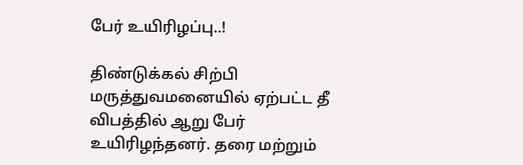பேர் உயிரிழப்பு..!

திண்டுக்கல் சிற்பி மருத்துவமனையில் ஏற்பட்ட தீ விபத்தில் ஆறு பேர் உயிரிழந்தனர். தரை மற்றும்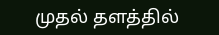முதல் தளத்தில்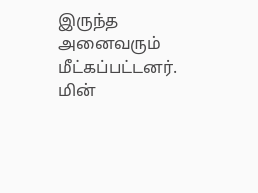இருந்த அனைவரும் மீட்கப்பட்டனர்.   மின்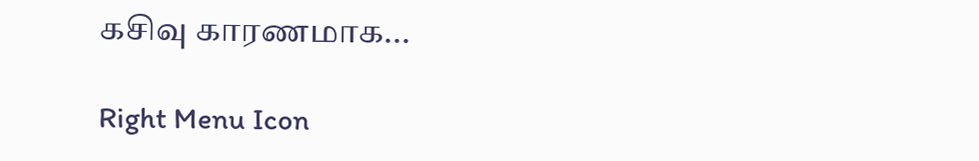கசிவு காரணமாக...

Right Menu Icon